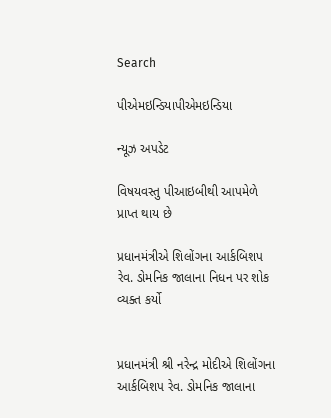Search

પીએમઇન્ડિયાપીએમઇન્ડિયા

ન્યૂઝ અપડેટ

વિષયવસ્તુ પીઆઇબીથી આપમેળે પ્રાપ્ત થાય છે

પ્રધાનમંત્રીએ શિલોંગના આર્કબિશપ રેવ. ડોમનિક જાલાના નિધન પર શોક વ્યક્ત કર્યો


પ્રધાનમંત્રી શ્રી નરેન્દ્ર મોદીએ શિલોંગના આર્કબિશપ રેવ. ડોમનિક જાલાના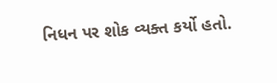નિધન પર શોક વ્યક્ત કર્યો હતો.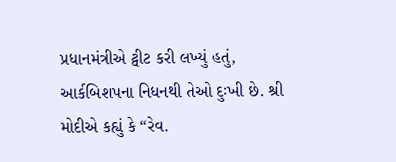પ્રધાનમંત્રીએ ટ્વીટ કરી લખ્યું હતું, આર્કબિશપના નિધનથી તેઓ દુઃખી છે. શ્રી મોદીએ કહ્યું કે “રેવ.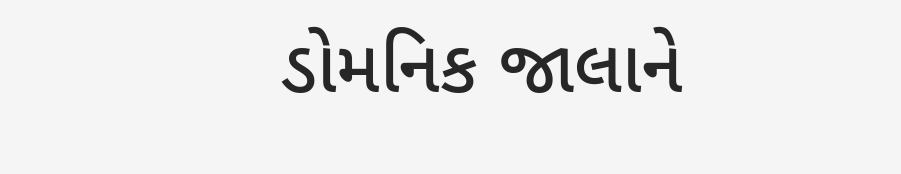ડોમનિક જાલાને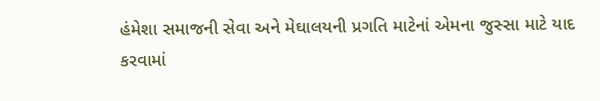હંમેશા સમાજની સેવા અને મેઘાલયની પ્રગતિ માટેનાં એમના જુસ્સા માટે યાદ કરવામાં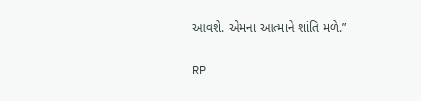આવશે. એમના આત્માને શાંતિ મળે.”

RP